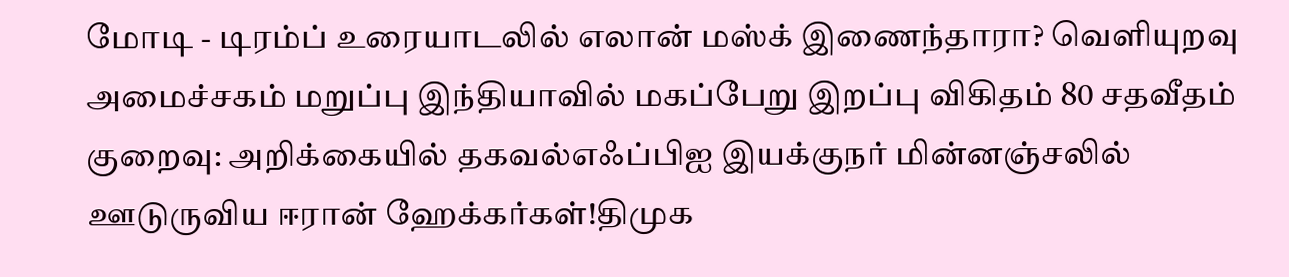மோடி - டிரம்ப் உரையாடலில் எலான் மஸ்க் இணைந்தாரா? வெளியுறவு அமைச்சகம் மறுப்பு இந்தியாவில் மகப்பேறு இறப்பு விகிதம் 80 சதவீதம் குறைவு: அறிக்கையில் தகவல்எஃப்பிஐ இயக்குநர் மின்னஞ்சலில் ஊடுருவிய ஈரான் ஹேக்கர்கள்!திமுக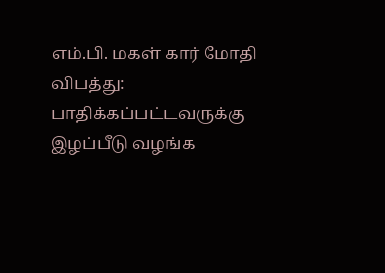எம்.பி. மகள் கார் மோதி விபத்து: பாதிக்கப்பட்டவருக்கு இழப்பீடு வழங்க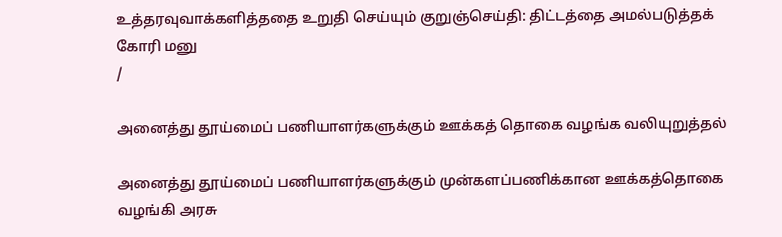உத்தரவுவாக்களித்ததை உறுதி செய்யும் குறுஞ்செய்தி: திட்டத்தை அமல்படுத்தக் கோரி மனு
/

அனைத்து தூய்மைப் பணியாளர்களுக்கும் ஊக்கத் தொகை வழங்க வலியுறுத்தல்

அனைத்து தூய்மைப் பணியாளர்களுக்கும் முன்களப்பணிக்கான ஊக்கத்தொகை வழங்கி அரசு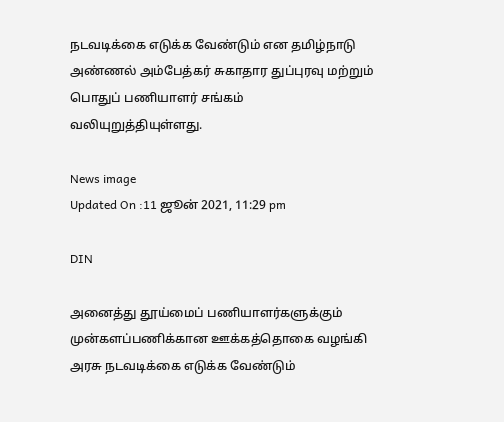நடவடிக்கை எடுக்க வேண்டும் என தமிழ்நாடு அண்ணல் அம்பேத்கர் சுகாதார துப்புரவு மற்றும் பொதுப் பணியாளர் சங்கம் வலியுறுத்தியுள்ளது.

News image
Updated On :11 ஜூன் 2021, 11:29 pm

DIN

அனைத்து தூய்மைப் பணியாளர்களுக்கும் முன்களப்பணிக்கான ஊக்கத்தொகை வழங்கி அரசு நடவடிக்கை எடுக்க வேண்டும்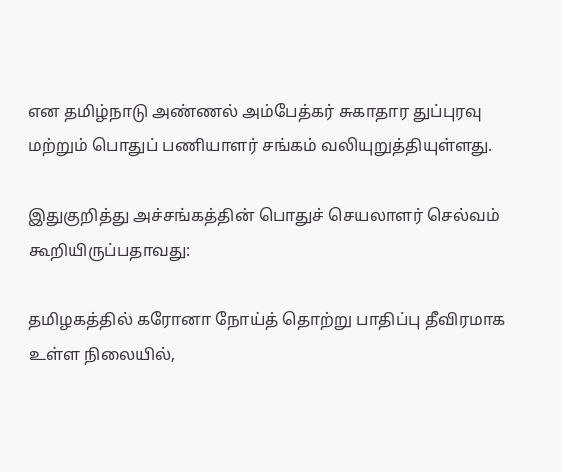என தமிழ்நாடு அண்ணல் அம்பேத்கர் சுகாதார துப்புரவு மற்றும் பொதுப் பணியாளர் சங்கம் வலியுறுத்தியுள்ளது.

இதுகுறித்து அச்சங்கத்தின் பொதுச் செயலாளர் செல்வம் கூறியிருப்பதாவது:

தமிழகத்தில் கரோனா நோய்த் தொற்று பாதிப்பு தீவிரமாக உள்ள நிலையில்,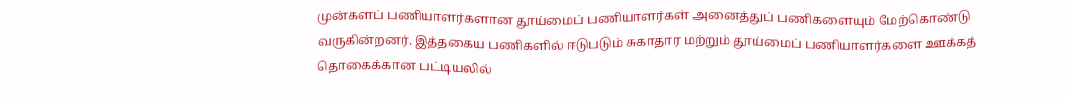முன்களப் பணியாளர்களான தூய்மைப் பணியாளர்கள் அனைத்துப் பணிகளையும் மேற்கொண்டு வருகின்றனர். இத்தகைய பணிகளில் ஈடுபடும் சுகாதார மற்றும் தூய்மைப் பணியாளர்களை ஊக்கத் தொகைக்கான பட்டியலில்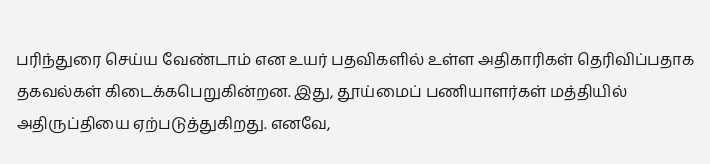பரிந்துரை செய்ய வேண்டாம் என உயர் பதவிகளில் உள்ள அதிகாரிகள் தெரிவிப்பதாக தகவல்கள் கிடைக்கபெறுகின்றன. இது, தூய்மைப் பணியாளர்கள் மத்தியில் அதிருப்தியை ஏற்படுத்துகிறது. எனவே,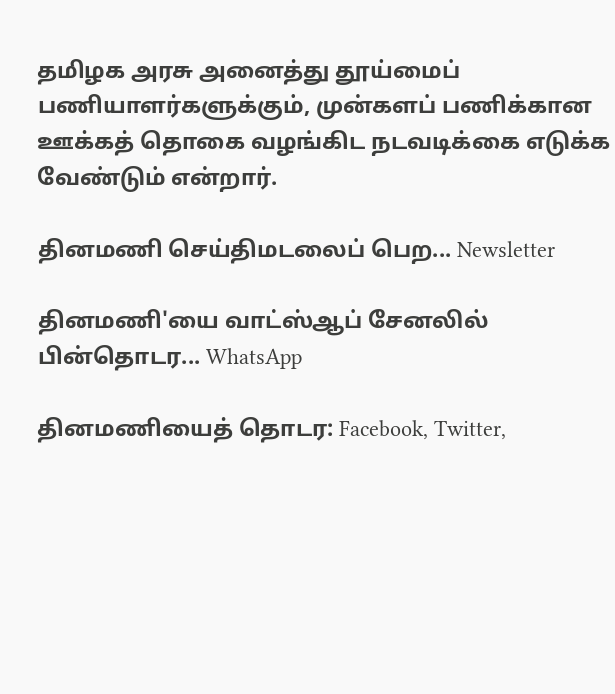தமிழக அரசு அனைத்து தூய்மைப் பணியாளர்களுக்கும், முன்களப் பணிக்கான ஊக்கத் தொகை வழங்கிட நடவடிக்கை எடுக்க வேண்டும் என்றார்.

தினமணி செய்திமடலைப் பெற... Newsletter

தினமணி'யை வாட்ஸ்ஆப் சேனலில் பின்தொடர... WhatsApp

தினமணியைத் தொடர: Facebook, Twitter,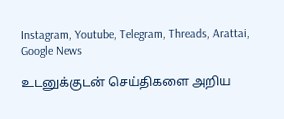Instagram, Youtube, Telegram, Threads, Arattai, Google News

உடனுக்குடன் செய்திகளை அறிய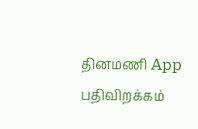தினமணி App பதிவிறக்கம்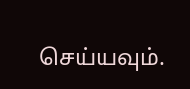செய்யவும்.